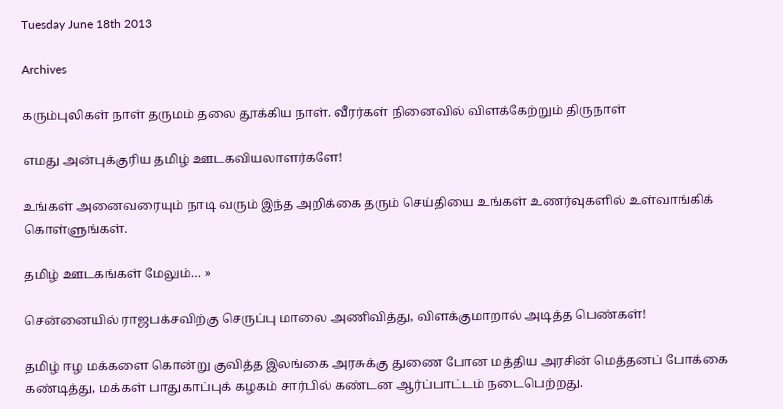Tuesday June 18th 2013

Archives

கரும்புலிகள் நாள் தருமம் தலை தூக்கிய நாள். வீரர்கள் நினைவில் விளக்கேற்றும் திருநாள்

எமது அன்புக்குரிய தமிழ் ஊடகவியலாளர்களே!

உங்கள் அனைவரையும் நாடி வரும் இந்த அறிக்கை தரும் செய்தியை உங்கள் உணர்வுகளில் உள்வாங்கிக் கொள்ளுங்கள்.

தமிழ் ஊடகங்கள் மேலும்… »

சென்னையில் ராஜபக்சவிற்கு செருப்பு மாலை அணிவித்து, விளக்குமாறால் அடித்த பெண்கள்!

தமிழ் ஈழ மக்களை கொன்று குவித்த இலங்கை அரசுக்கு துணை போன மத்திய அரசின் மெத்தனப் போக்கை கண்டித்து, மக்கள் பாதுகாப்புக் கழகம் சார்பில் கண்டன ஆர்ப்பாட்டம் நடைபெற்றது.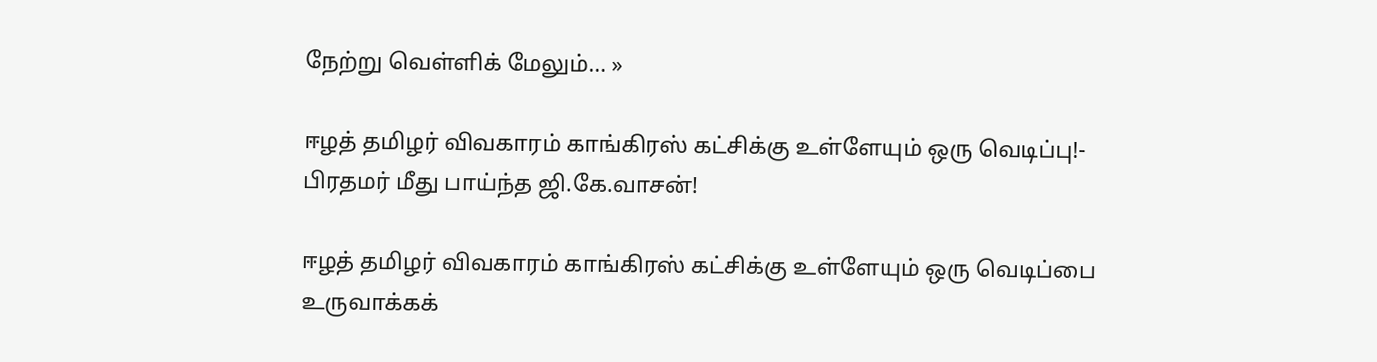நேற்று வெள்ளிக் மேலும்… »

ஈழத் தமிழர் விவகாரம் காங்கிரஸ் கட்சிக்கு உள்ளேயும் ஒரு வெடிப்பு!- பிரதமர் மீது பாய்ந்த ஜி.கே.வாசன்!

ஈழத் தமிழர் விவகாரம் காங்கிரஸ் கட்சிக்கு உள்ளேயும் ஒரு வெடிப்பை உருவாக்கக்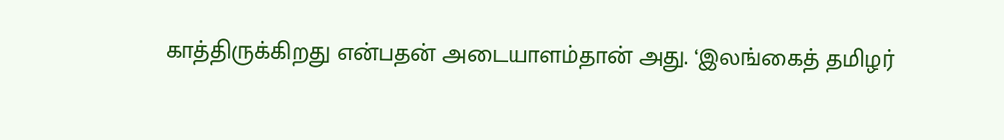காத்திருக்கிறது என்பதன் அடையாளம்தான் அது. ‘இலங்கைத் தமிழர்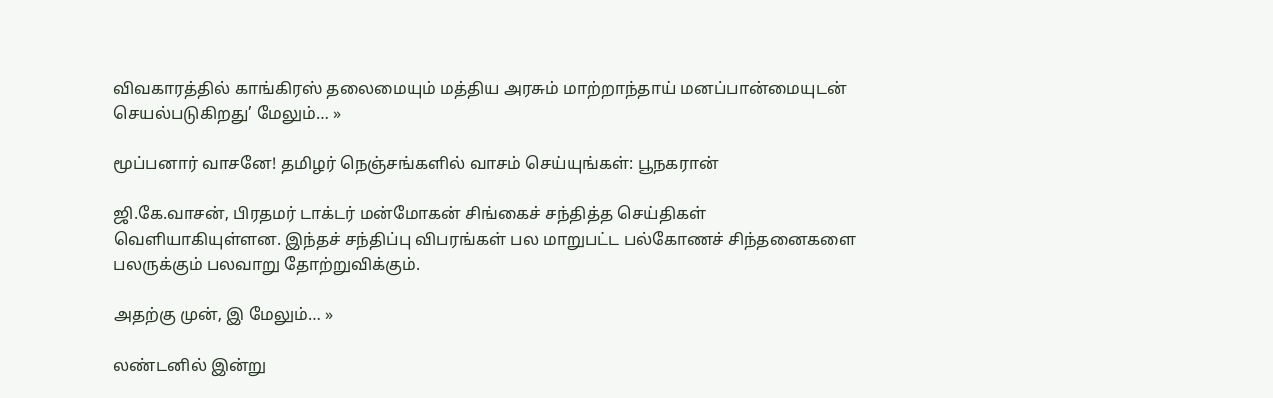விவகாரத்தில் காங்கிரஸ் தலைமையும் மத்திய அரசும் மாற்றாந்தாய் மனப்பான்மையுடன் செயல்படுகிறது’ மேலும்… »

மூப்பனார் வாசனே! தமிழர் நெஞ்சங்களில் வாசம் செய்யுங்கள்: பூநகரான்

ஜி.கே.வாசன், பிரதமர் டாக்டர் மன்மோகன் சிங்கைச் சந்தித்த செய்திகள் வெளியாகியுள்ளன. இந்தச் சந்திப்பு விபரங்கள் பல மாறுபட்ட பல்கோணச் சிந்தனைகளை பலருக்கும் பலவாறு தோற்றுவிக்கும்.

அதற்கு முன், இ மேலும்… »

லண்டனில் இன்று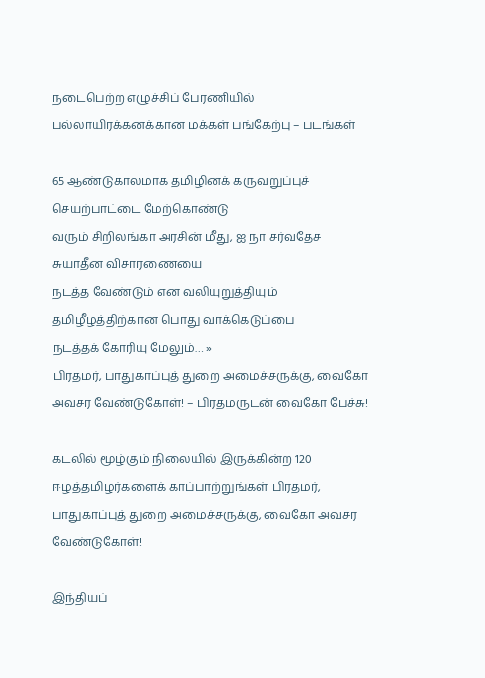நடைபெற்ற எழுச்சிப் பேரணியில் பல்லாயிரக்கனக்கான மக்கள் பங்கேற்பு – படங்கள்

65 ஆண்டுகாலமாக தமிழினக் கருவறுப்புச் செயற்பாட்டை மேற்கொண்டு
வரும் சிறிலங்கா அரசின் மீது, ஐ நா சர்வதேச சுயாதீன விசாரணையை
நடத்த வேண்டும் என வலியுறுத்தியும் தமிழீழத்திற்கான பொது வாக்கெடுப்பை
நடத்தக் கோரியு மேலும்… »
பிரதமர், பாதுகாப்புத் துறை அமைச்சருக்கு, வைகோ அவசர வேண்டுகோள்! – பிரதமருடன் வைகோ பேச்சு!

கடலில் மூழ்கும் நிலையில் இருக்கின்ற 120 ஈழத்தமிழர்களைக் காப்பாற்றுங்கள் பிரதமர், பாதுகாப்புத் துறை அமைச்சருக்கு, வைகோ அவசர வேண்டுகோள்!

இந்தியப்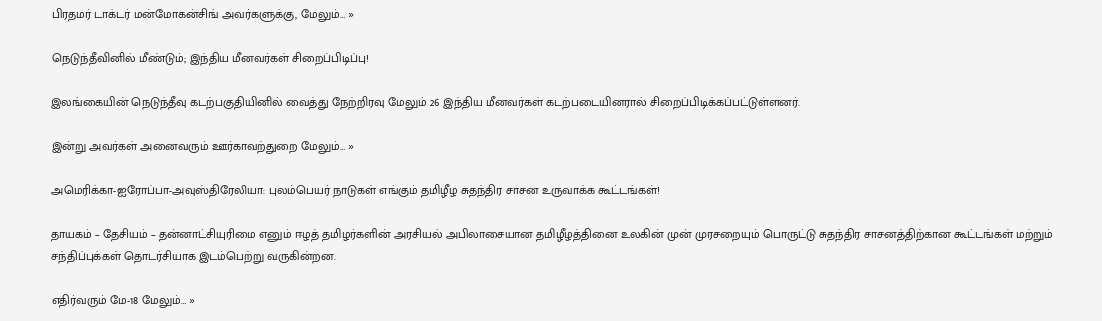பிரதமர் டாக்டர் மன்மோகன்சிங் அவர்களுக்கு, மேலும்… »

நெடுந்தீவினில் மீண்டும்; இந்திய மீனவர்கள் சிறைப்பிடிப்பு!

இலங்கையின் நெடுந்தீவு கடற்பகுதியினில் வைத்து நேற்றிரவு மேலும் 26 இந்திய மீனவர்கள் கடற்படையினரால் சிறைப்பிடிக்கப்பட்டுள்ளனர்.

இன்று அவர்கள் அனைவரும் ஊர்காவற்துறை மேலும்… »

அமெரிக்கா-ஐரோப்பா-அவுஸ்திரேலியா: புலம்பெயர் நாடுகள் எங்கும் தமிழீழ சுதந்திர சாசன உருவாக்க கூட்டங்கள்!

தாயகம் – தேசியம் – தன்னாட்சியுரிமை எனும் ஈழத் தமிழர்களின் அரசியல் அபிலாசையான தமிழீழத்தினை உலகின் முன் முரசறையும் பொருட்டு சுதந்திர சாசனத்திற்கான கூட்டங்கள் மற்றும் சந்திப்புக்கள் தொடர்சியாக இடம்பெற்று வருகின்றன.

எதிர்வரும் மே-18 மேலும்… »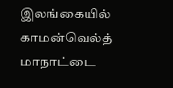இலங்கையில் காமன்வெல்த் மாநாட்டை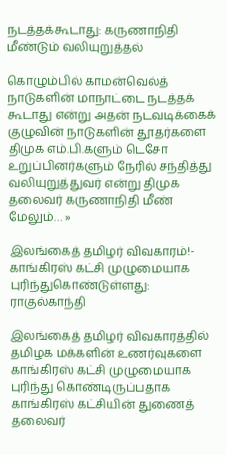நடத்தக்கூடாது: கருணாநிதி மீண்டும் வலியுறுத்தல்

கொழும்பில் காமன்வெல்த் நாடுகளின் மாநாட்டை நடத்தக் கூடாது என்று அதன் நடவடிக்கைக் குழுவின் நாடுகளின் தூதர்களை திமுக எம்.பி.களும் டெசோ உறுப்பினர்களும் நேரில் சந்தித்து வலியுறுத்துவர் என்று திமுக தலைவர் கருணாநிதி மீண் மேலும்… »

இலங்கைத் தமிழர் விவகாரம்!- காங்கிரஸ் கட்சி முழுமையாக புரிந்துகொண்டுள்ளது: ராகுல்காந்தி

இலங்கைத் தமிழர் விவகாரத்தில் தமிழக மக்களின் உணர்வுகளை காங்கிரஸ் கட்சி முழுமையாக புரிந்து கொண்டிருப்பதாக காங்கிரஸ் கட்சியின் துணைத் தலைவர்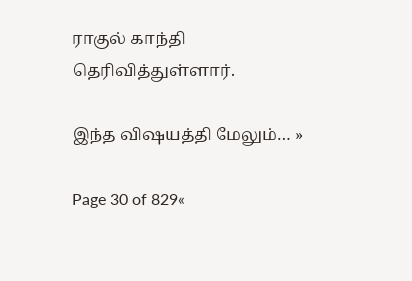ராகுல் காந்தி தெரிவித்துள்ளார்.

இந்த விஷயத்தி மேலும்… »

Page 30 of 829«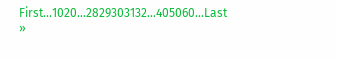First...1020...2829303132...405060...Last »